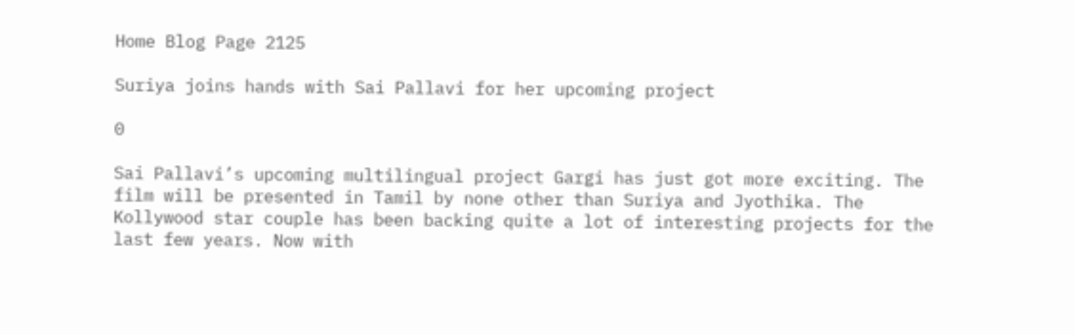Home Blog Page 2125

Suriya joins hands with Sai Pallavi for her upcoming project

0

Sai Pallavi’s upcoming multilingual project Gargi has just got more exciting. The film will be presented in Tamil by none other than Suriya and Jyothika. The Kollywood star couple has been backing quite a lot of interesting projects for the last few years. Now with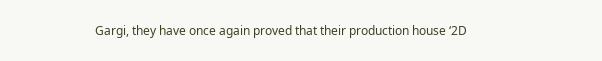Gargi, they have once again proved that their production house ‘2D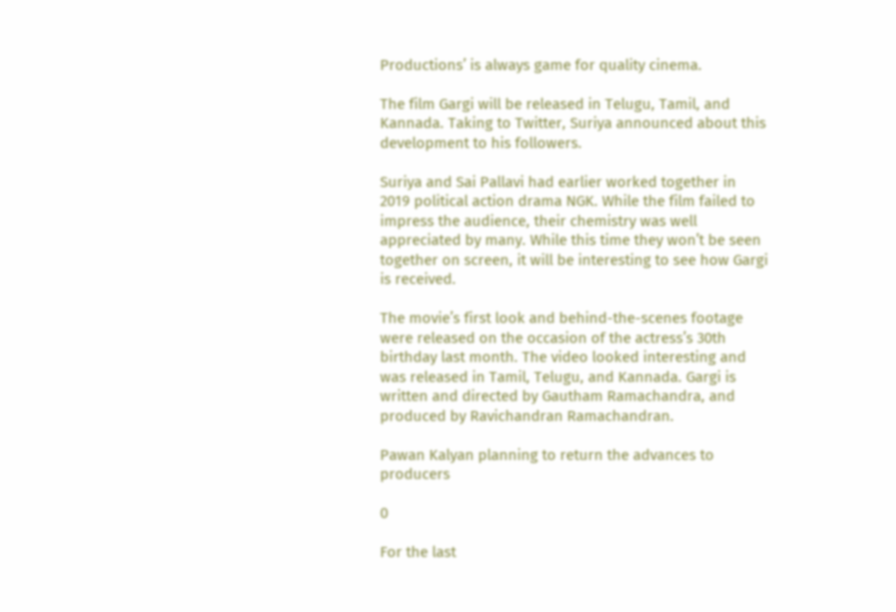Productions’ is always game for quality cinema.

The film Gargi will be released in Telugu, Tamil, and Kannada. Taking to Twitter, Suriya announced about this development to his followers.

Suriya and Sai Pallavi had earlier worked together in 2019 political action drama NGK. While the film failed to impress the audience, their chemistry was well appreciated by many. While this time they won’t be seen together on screen, it will be interesting to see how Gargi is received.

The movie’s first look and behind-the-scenes footage were released on the occasion of the actress’s 30th birthday last month. The video looked interesting and was released in Tamil, Telugu, and Kannada. Gargi is written and directed by Gautham Ramachandra, and produced by Ravichandran Ramachandran.

Pawan Kalyan planning to return the advances to producers

0

For the last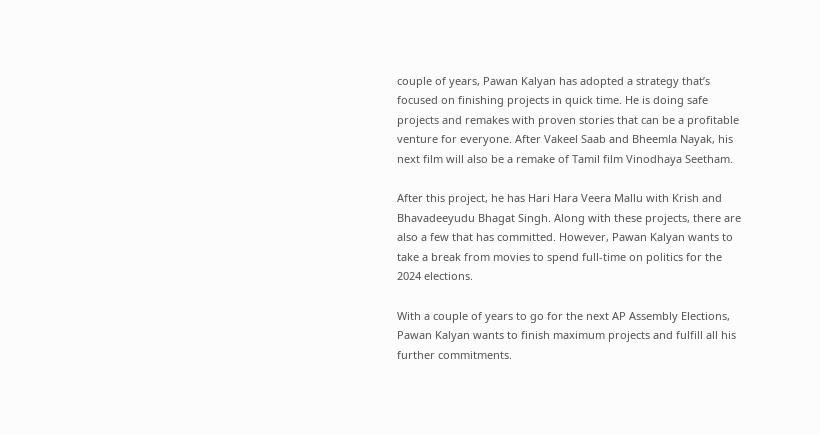couple of years, Pawan Kalyan has adopted a strategy that’s focused on finishing projects in quick time. He is doing safe projects and remakes with proven stories that can be a profitable venture for everyone. After Vakeel Saab and Bheemla Nayak, his next film will also be a remake of Tamil film Vinodhaya Seetham.

After this project, he has Hari Hara Veera Mallu with Krish and Bhavadeeyudu Bhagat Singh. Along with these projects, there are also a few that has committed. However, Pawan Kalyan wants to take a break from movies to spend full-time on politics for the 2024 elections.

With a couple of years to go for the next AP Assembly Elections, Pawan Kalyan wants to finish maximum projects and fulfill all his further commitments.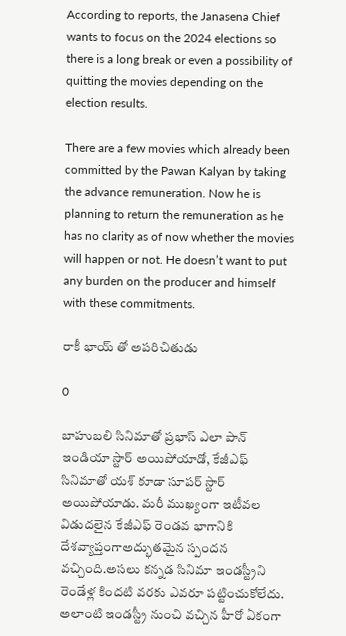According to reports, the Janasena Chief wants to focus on the 2024 elections so there is a long break or even a possibility of quitting the movies depending on the election results.

There are a few movies which already been committed by the Pawan Kalyan by taking the advance remuneration. Now he is planning to return the remuneration as he has no clarity as of now whether the movies will happen or not. He doesn’t want to put any burden on the producer and himself with these commitments.

రాకీ భాయ్ తో అపరిచితుడు

0

బాహుబలి సినిమాతో ప్రభాస్ ఎలా పాన్ ఇండియా స్టార్ అయిపోయాడో, కేజీఎఫ్ సినిమాతో యశ్ కూడా సూపర్ స్టార్ అయిపోయాడు. మ‌రీ ముఖ్యంగా ఇటీవ‌ల విడుద‌లైన‌ కేజీఎఫ్ రెండవ భాగానికి దేశవ్యాప్తంగాఅద్భుత‌మైన స్పందన వచ్చింది.అసలు కన్నడ సినిమా ఇండస్ట్రీని రెండేళ్ల కిందటి వరకు ఎవరూ పట్టించుకోలేదు. అలాంటి ఇండస్ట్రీ నుంచి వచ్చిన హీరో ఏకంగా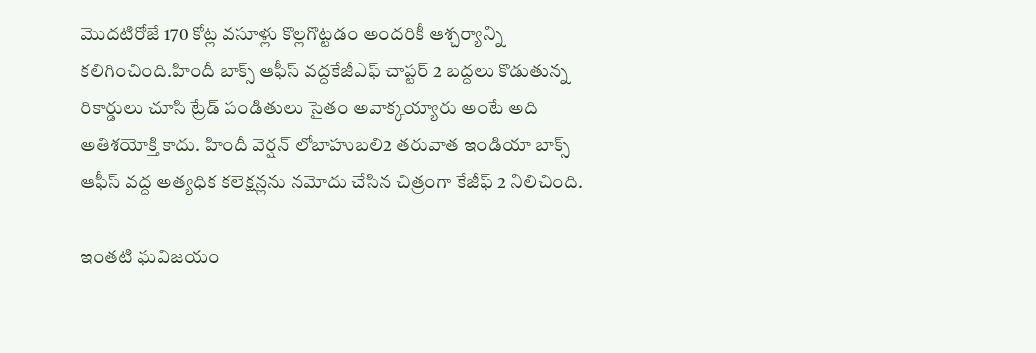మొదటిరోజే 170 కోట్ల వసూళ్లు కొల్లగొట్టడం అందరికీ ఆశ్చర్యాన్ని కలిగించింది.హిందీ బాక్స్ ఆఫీస్ వద్దకేజీఎఫ్ చాప్టర్ 2 బద్దలు కొడుతున్న రికార్డులు చూసి ట్రేడ్ పండితులు సైతం అవాక్కయ్యారు అంటే అది అతిశయోక్తి కాదు. హిందీ వెర్షన్ లోబాహుబలి2 తరువాత ఇండియా బాక్స్ ఆఫీస్ వద్ద అత్యధిక కలెక్షన్లను నమోదు చేసిన చిత్రంగా కేజీఫ్ 2 నిలిచింది.

ఇంతటి ఘవిజయం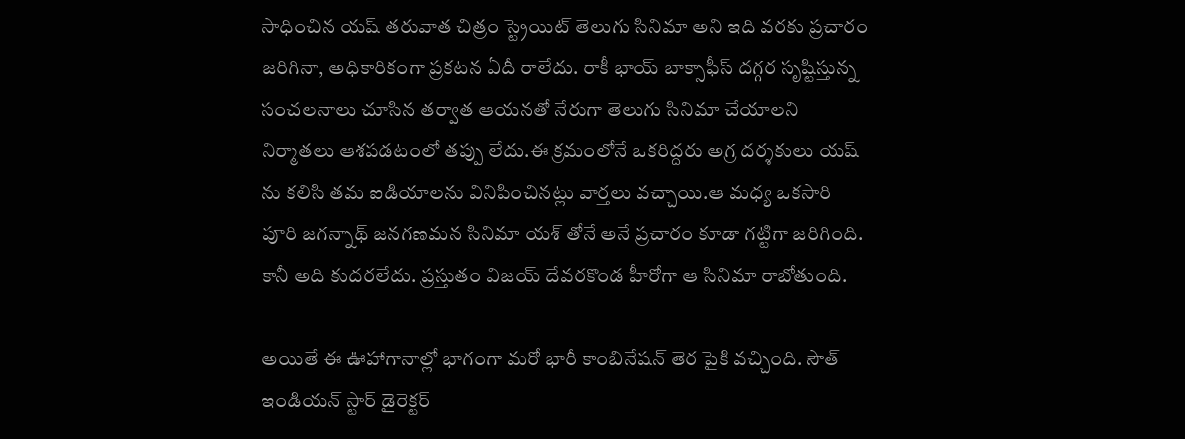సాధించిన యష్ తరువాత చిత్రం స్ట్రెయిట్ తెలుగు సినిమా అని ఇది వరకు ప్రచారం జరిగినా, అధికారికంగా ప్రకటన ఏదీ రాలేదు. రాకీ భాయ్ బాక్సాఫీస్ దగ్గర సృష్టిస్తున్న సంచలనాలు చూసిన తర్వాత ఆయనతో నేరుగా తెలుగు సినిమా చేయాలని నిర్మాతలు ఆశపడటంలో తప్పు లేదు.ఈ క్రమంలోనే ఒకరిద్దరు అగ్ర దర్శకులు యష్ ను కలిసి తమ ఐడియాలను వినిపించినట్లు వార్తలు వచ్చాయి.ఆ మధ్య ఒకసారి పూరి జగన్నాథ్ జనగణమన సినిమా యశ్ తోనే అనే ప్రచారం కూడా గట్టిగా జరిగింది. కానీ అది కుదరలేదు. ప్రస్తుతం విజయ్ దేవరకొండ హీరోగా ఆ సినిమా రాబోతుంది.

అయితే ఈ ఊహాగానాల్లో భాగంగా మరో భారీ కాంబినేషన్ తెర పైకి వచ్చింది. సౌత్ ఇండియన్ స్టార్ డైరెక్టర్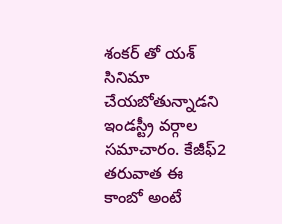శంకర్ తో యశ్ సినిమా చేయబోతున్నాడని ఇండస్ట్రీ వర్గాల సమాచారం. కేజీఫ్2 తరువాత ఈ కాంబో అంటే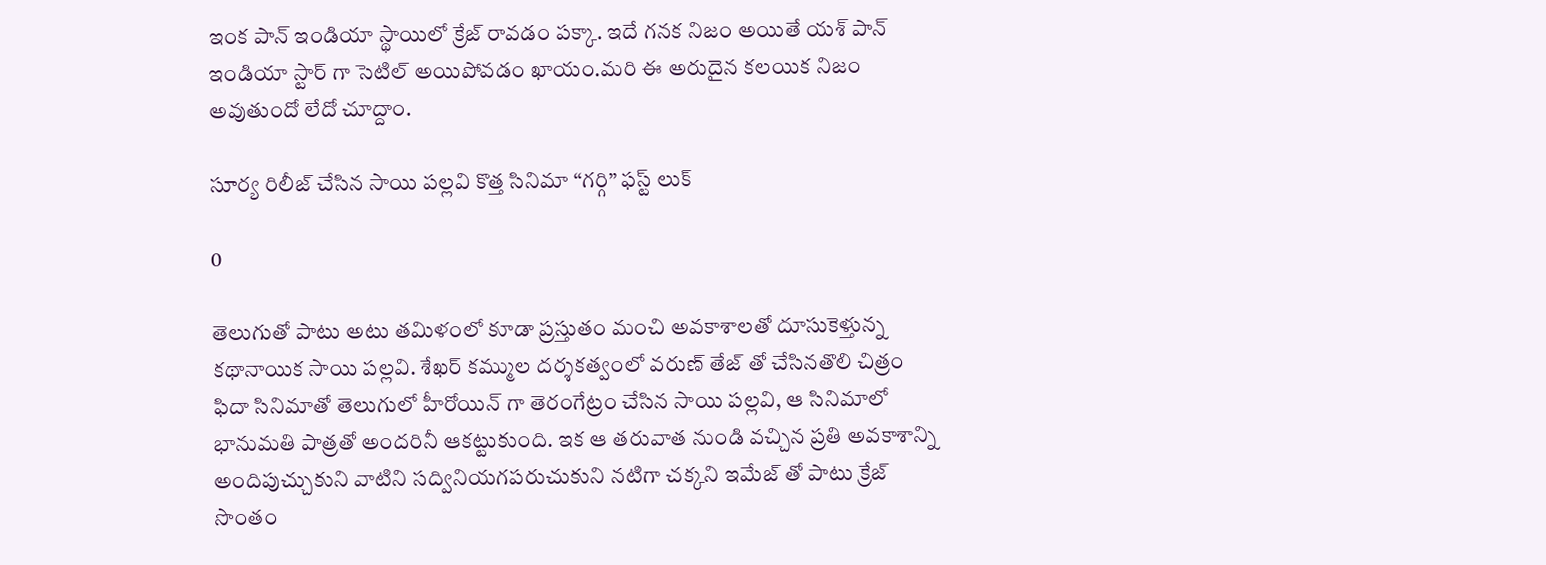ఇంక పాన్ ఇండియా స్థాయిలో క్రేజ్ రావడం పక్కా. ఇదే గనక నిజం అయితే యశ్ పాన్ ఇండియా స్టార్ గా సెటిల్ అయిపోవడం ఖాయం.మరి ఈ అరుదైన కలయిక నిజం అవుతుందో లేదో చూద్దాం.

సూర్య రిలీజ్ చేసిన సాయి పల్లవి కొత్త సినిమా “గర్గి” ఫస్ట్ లుక్

0

తెలుగుతో పాటు అటు తమిళంలో కూడా ప్రస్తుతం మంచి అవకాశాలతో దూసుకెళ్తున్న కథానాయిక సాయి పల్లవి. శేఖర్ కమ్ముల దర్శకత్వంలో వరుణ్ తేజ్ తో చేసినతొలి చిత్రం ఫిదా సినిమాతో తెలుగులో హీరోయిన్ గా తెరంగేట్రం చేసిన సాయి పల్లవి, ఆ సినిమాలో భానుమతి పాత్రతో అందరినీ ఆకట్టుకుంది. ఇక ఆ తరువాత నుండి వచ్చిన ప్రతి అవకాశాన్ని అందిపుచ్చుకుని వాటిని సద్వినియగపరుచుకుని నటిగా చక్కని ఇమేజ్ తో పాటు క్రేజ్ సొంతం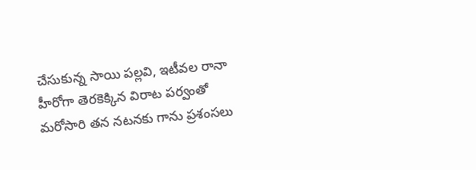చేసుకున్న సాయి పల్లవి, ఇటీవల రానా హీరోగా తెరకెక్కిన విరాట పర్వంతో మరోసారి తన నటనకు గాను ప్రశంసలు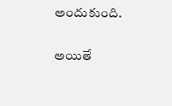అందుకుంది.

అయితే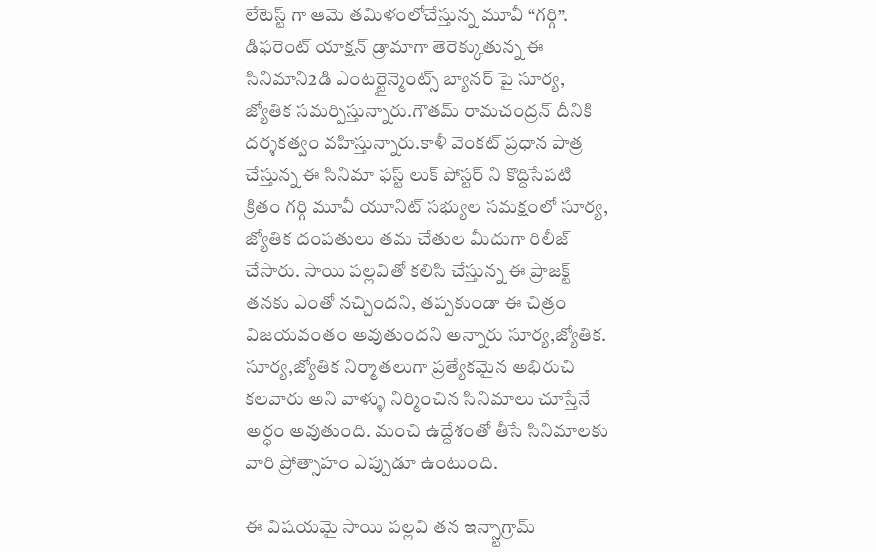లేటెస్ట్ గా ఆమె తమిళంలోచేస్తున్న మూవీ “గర్గి”. డిఫరెంట్ యాక్షన్ డ్రామాగా తెరెక్కుతున్న ఈ సినిమాని2డి ఎంటర్టైన్మెంట్స్ బ్యానర్ పై సూర్య, జ్యోతిక సమర్పిస్తున్నారు.గౌతమ్ రామచంద్రన్ దీనికి దర్శకత్వం వహిస్తున్నారు.కాళీ వెంకట్ ప్రధాన పాత్ర చేస్తున్న ఈ సినిమా ఫస్ట్ లుక్ పోస్టర్ ని కొద్దిసేపటి క్రితం గర్గి మూవీ యూనిట్ సభ్యుల సమక్షంలో సూర్య, జ్యోతిక దంపతులు తమ చేతుల మీదుగా రిలీజ్ చేసారు. సాయి పల్లవితో కలిసి చేస్తున్న ఈ ప్రాజక్ట్ తనకు ఎంతో నచ్చిందని, తప్పకుండా ఈ చిత్రం విజయవంతం అవుతుందని అన్నారు సూర్య,జ్యోతిక.    సూర్య,జ్యోతిక నిర్మాతలుగా ప్రత్యేకమైన అభిరుచి కలవారు అని వాళ్ళు నిర్మించిన సినిమాలు చూస్తేనే అర్ధం అవుతుంది. మంచి ఉద్దేశంతో తీసే సినిమాలకు వారి ప్రోత్సాహం ఎప్పుడూ ఉంటుంది.

ఈ విషయమై సాయి పల్లవి తన ఇన్స్టాగ్రామ్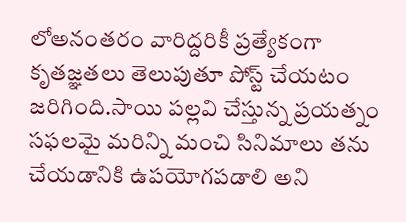లోఅనంతరం వారిద్దరికీ ప్రత్యేకంగా కృతజ్ఞతలు తెలుపుతూ పోస్ట్ చేయటం జరిగింది.సాయి పల్లవి చేస్తున్న ప్రయత్నం సఫలమై మరిన్ని మంచి సినిమాలు తను చేయడానికి ఉపయోగపడాలి అని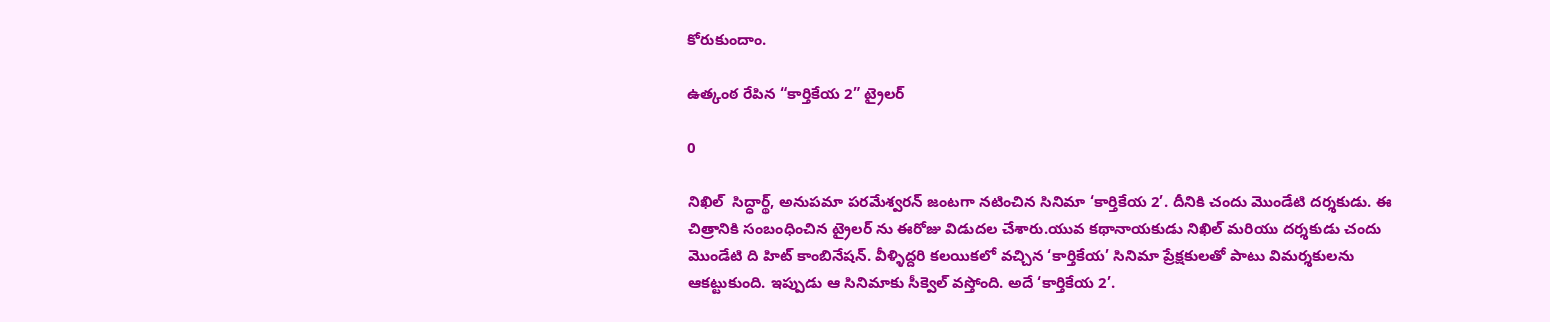కోరుకుందాం.

ఉత్కంఠ రేపిన “కార్తికేయ 2” ట్రైలర్

0

నిఖిల్  సిద్ధార్థ్, అనుపమా పరమేశ్వరన్ జంటగా నటించిన సినిమా ‘కార్తికేయ 2’. దీనికి చందు మొండేటి దర్శకుడు. ఈ చిత్రానికి సంబంధించిన ట్రైలర్ ను ఈరోజు విడుదల చేశారు.యువ కథానాయకుడు నిఖిల్ మరియు దర్శకుడు చందు మొండేటి ది హిట్ కాంబినేషన్. వీళ్ళిద్దరి కలయికలో వచ్చిన ‘కార్తికేయ’ సినిమా ప్రేక్షకులతో పాటు విమర్శకులను ఆకట్టుకుంది. ఇప్పుడు ఆ సినిమాకు సీక్వెల్ వస్తోంది. అదే ‘కార్తికేయ 2’.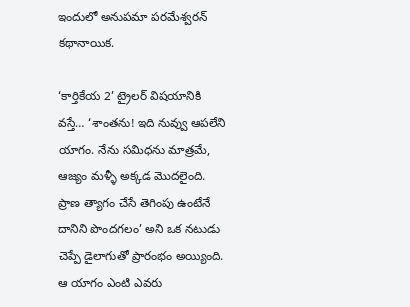ఇందులో అనుపమా పరమేశ్వరన్ కథానాయిక.

‘కార్తికేయ 2’ ట్రైలర్ విషయానికి వస్తే… ‘శాంతను! ఇది నువ్వు ఆపలేని యాగం. నేను సమిధను మాత్రమే, ఆజ్యం మళ్ళీ అక్కడ మొదలైంది. ప్రాణ త్యాగం చేసే తెగింపు ఉంటేనే దానిని పొందగలం’ అని ఒక నటుడు చెప్పే డైలాగుతో ప్రారంభం అయ్యింది. ఆ యాగం ఎంటి ఎవరు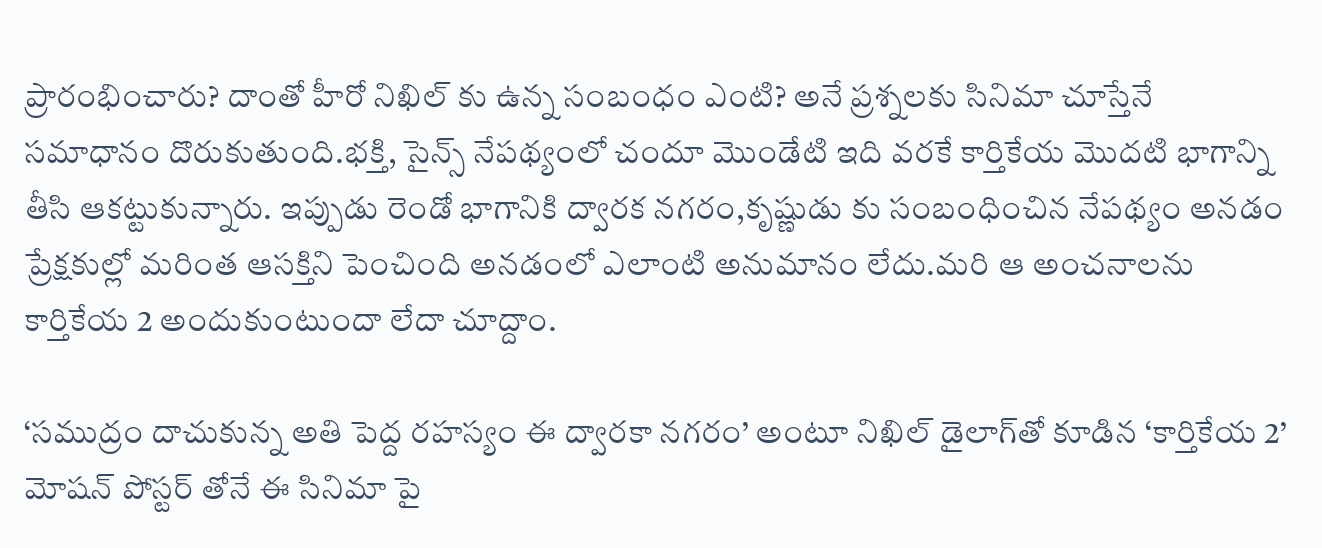ప్రారంభించారు? దాంతో హీరో నిఖిల్ కు ఉన్న సంబంధం ఎంటి? అనే ప్రశ్నలకు సినిమా చూస్తేనే సమాధానం దొరుకుతుంది.భక్తి, సైన్స్ నేపథ్యంలో చందూ మొండేటి ఇది వరకే కార్తికేయ మొదటి భాగాన్ని తీసి ఆకట్టుకున్నారు. ఇప్పుడు రెండో భాగానికి ద్వారక నగరం,కృష్ణుడు కు సంబంధించిన నేపథ్యం అనడం ప్రేక్షకుల్లో మరింత ఆసక్తిని పెంచింది అనడంలో ఎలాంటి అనుమానం లేదు.మరి ఆ అంచనాలను కార్తికేయ 2 అందుకుంటుందా లేదా చూద్దాం.

‘సముద్రం దాచుకున్న అతి పెద్ద రహస్యం ఈ ద్వారకా నగరం’ అంటూ నిఖిల్ డైలాగ్‌తో కూడిన ‘కార్తికేయ 2’ మోషన్ పోస్టర్ తోనే ఈ సినిమా పై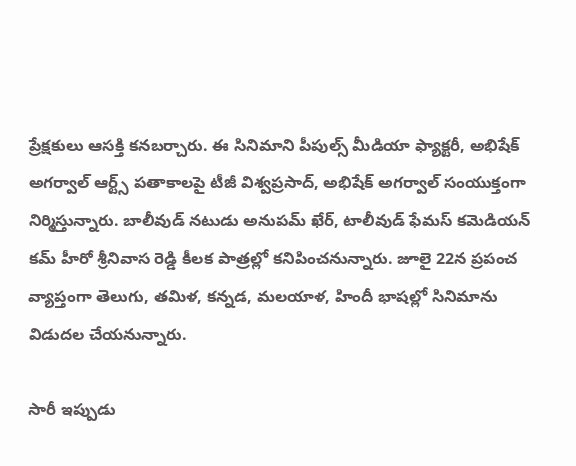ప్రేక్షకులు ఆసక్తి కనబర్చారు. ఈ సినిమాని పీపుల్స్ మీడియా ఫ్యాక్ట‌రీ, అభిషేక్ అగ‌ర్వాల్ ఆర్ట్స్ పతాకాలపై టీజీ విశ్వ‌ప్ర‌సాద్, అభిషేక్ అగ‌ర్వాల్ సంయుక్తంగా నిర్మిస్తున్నారు. బాలీవుడ్ నటుడు అనుపమ్ ఖేర్, టాలీవుడ్ ఫేమస్ కమెడియన్ కమ్ హీరో శ్రీనివాస రెడ్డి కీలక పాత్రల్లో కనిపించనున్నారు. జూలై 22న ప్ర‌పంచ‌ వ్యాప్తంగా తెలుగు, తమిళ, కన్నడ, మలయాళ, హిందీ భాషల్లో సినిమాను విడుదల చేయనున్నారు.

సారీ ఇప్పుడు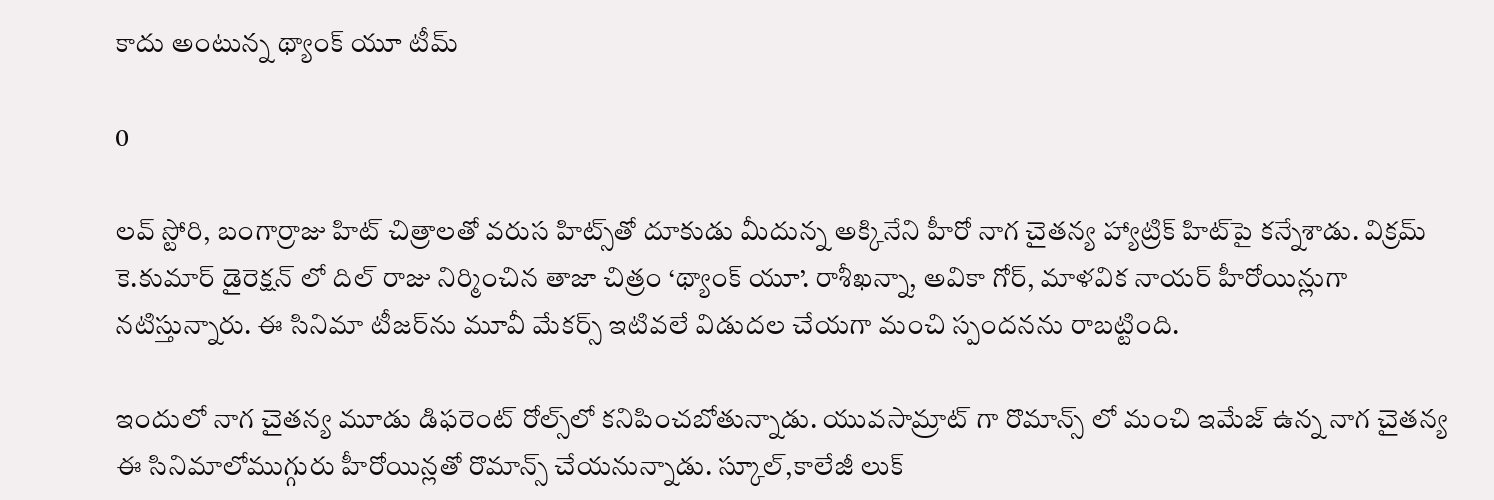కాదు అంటున్న థ్యాంక్ యూ టీమ్

0

ల‌వ్ స్టోరి, బంగార్రాజు హిట్ చిత్రాలతో వరుస హిట్స్‌తో దూకుడు మీదున్న అక్కినేని హీరో నాగ చైతన్య హ్యాట్రిక్ హిట్‌పై కన్నేశాడు. విక్రమ్ కె.కుమార్‌ డైరెక్షన్‌ లో దిల్ రాజు నిర్మించిన తాజా చిత్రం ‘థ్యాంక్ యూ’. రాశీఖన్నా, అవికా గోర్‌, మాళవిక నాయర్‌ హీరోయిన్లుగా నటిస్తున్నారు. ఈ సినిమా టీజర్‌ను మూవీ మేకర్స్ ఇటివలే విడుదల చేయగా మంచి స్పందనను రాబట్టింది.

ఇందులో నాగ చైతన్య మూడు డిఫరెంట్ రోల్స్‌లో కనిపించబోతున్నాడు. యువసామ్రాట్ గా రొమాన్స్ లో మంచి ఇమేజ్ ఉన్న నాగ చైతన్య ఈ సినిమాలోముగ్గురు హీరోయిన్లతో రొమాన్స్ చేయనున్నాడు. స్కూల్,కాలేజీ లుక్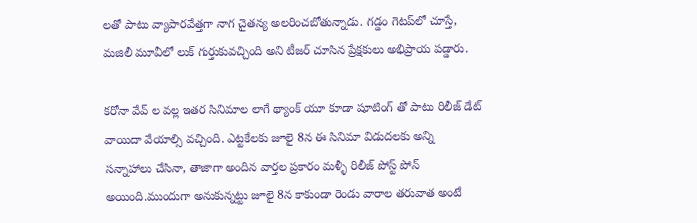లతో పాటు వ్యాపారవేత్తగా నాగ చైతన్య అలరించబోతున్నాడు. గడ్డం గెటప్‌లో చూస్తే, మజిలీ మూవీలో లుక్ గుర్తుకువచ్చింది అని టీజర్ చూసిన ప్రేక్షకులు అభిప్రాయ పడ్డారు.

కరోనా వేవ్ ల వల్ల ఇతర సినిమాల లాగే థ్యాంక్ యూ కూడా షూటింగ్ తో పాటు రిలీజ్ డేట్ వాయిదా వేయాల్సి వచ్చింది. ఎట్టకేలకు జూలై 8న ఈ సినిమా విడుదలకు అన్ని సన్నాహాలు చేసినా, తాజాగా అందిన వార్తల ప్రకారం మళ్ళీ రిలీజ్ పోస్ట్ పోన్ అయింది.ముందుగా అనుకున్నట్టు జూలై 8న కాకుండా రెండు వారాల తరువాత అంటే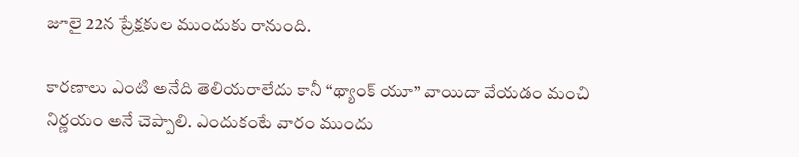జూలై 22న ప్రేక్షకుల ముందుకు రానుంది.

కారణాలు ఎంటి అనేది తెలియరాలేదు కానీ “థ్యాంక్ యూ” వాయిదా వేయడం మంచి నిర్ణయం అనే చెప్పాలి. ఎందుకంటే వారం ముందు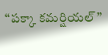“పక్కా కమర్షియల్”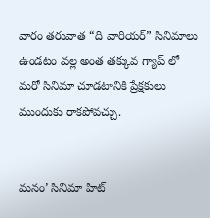వారం తరువాత “ది వారియర్” సినిమాలు ఉండటం వల్ల అంత తక్కువ గ్యాప్ లో మరో సినిమా చూడటానికి ప్రేక్షకులు ముందుకు రాకపోవచ్చు.


మనం’ సినిమా హిట్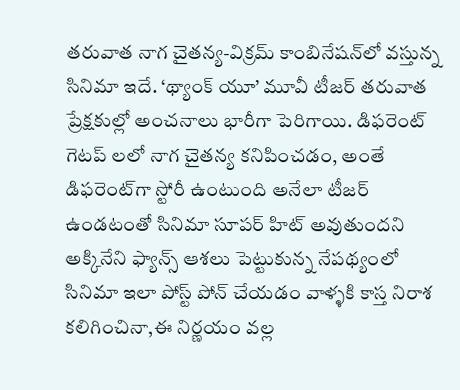తరువాత నాగ చైతన్య-విక్రమ్ కాంబినేషన్‌లో వస్తున్న సినిమా ఇదే. ‘థ్యాంక్ యూ’ మూవీ టీజర్ తరువాత ప్రేక్షకుల్లో అంచనాలు భారీగా పెరిగాయి. డిఫరెంట్ గెటప్ లలో నాగ చైతన్య కనిపించడం, అంతే డిఫరెంట్‌గా స్టోరీ ఉంటుంది అనేలా టీజర్ ఉండటంతో సినిమా సూపర్ హిట్ అవుతుందని అక్కినేని ఫ్యాన్స్ ఆశలు పెట్టుకున్న నేపథ్యంలో సినిమా ఇలా పోస్ట్ పోన్ చేయడం వాళ్ళకి కాస్త నిరాశ కలిగించినా,ఈ నిర్ణయం వల్ల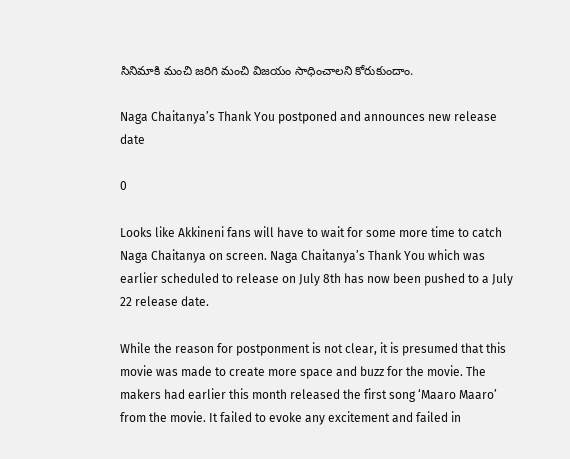సినిమాకి మంచి జరిగి మంచి విజయం సాధించాలని కోరుకుందాం.

Naga Chaitanya’s Thank You postponed and announces new release date

0

Looks like Akkineni fans will have to wait for some more time to catch Naga Chaitanya on screen. Naga Chaitanya’s Thank You which was earlier scheduled to release on July 8th has now been pushed to a July 22 release date.

While the reason for postponment is not clear, it is presumed that this movie was made to create more space and buzz for the movie. The makers had earlier this month released the first song ‘Maaro Maaro’ from the movie. It failed to evoke any excitement and failed in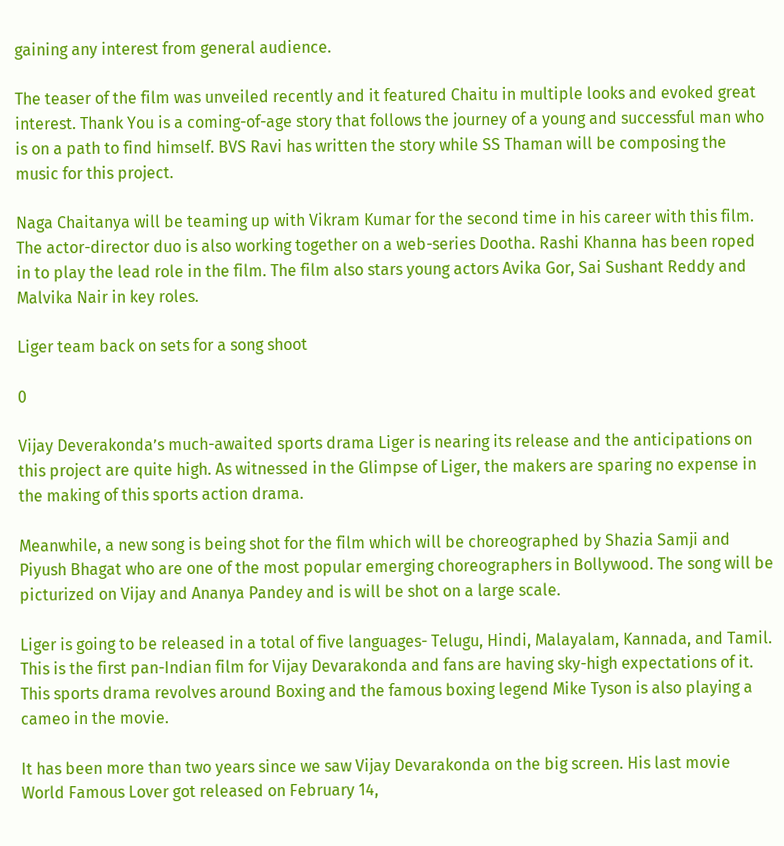gaining any interest from general audience.

The teaser of the film was unveiled recently and it featured Chaitu in multiple looks and evoked great interest. Thank You is a coming-of-age story that follows the journey of a young and successful man who is on a path to find himself. BVS Ravi has written the story while SS Thaman will be composing the music for this project.

Naga Chaitanya will be teaming up with Vikram Kumar for the second time in his career with this film. The actor-director duo is also working together on a web-series Dootha. Rashi Khanna has been roped in to play the lead role in the film. The film also stars young actors Avika Gor, Sai Sushant Reddy and Malvika Nair in key roles.

Liger team back on sets for a song shoot

0

Vijay Deverakonda’s much-awaited sports drama Liger is nearing its release and the anticipations on this project are quite high. As witnessed in the Glimpse of Liger, the makers are sparing no expense in the making of this sports action drama.

Meanwhile, a new song is being shot for the film which will be choreographed by Shazia Samji and Piyush Bhagat who are one of the most popular emerging choreographers in Bollywood. The song will be picturized on Vijay and Ananya Pandey and is will be shot on a large scale.

Liger is going to be released in a total of five languages- Telugu, Hindi, Malayalam, Kannada, and Tamil. This is the first pan-Indian film for Vijay Devarakonda and fans are having sky-high expectations of it. This sports drama revolves around Boxing and the famous boxing legend Mike Tyson is also playing a cameo in the movie.

It has been more than two years since we saw Vijay Devarakonda on the big screen. His last movie World Famous Lover got released on February 14,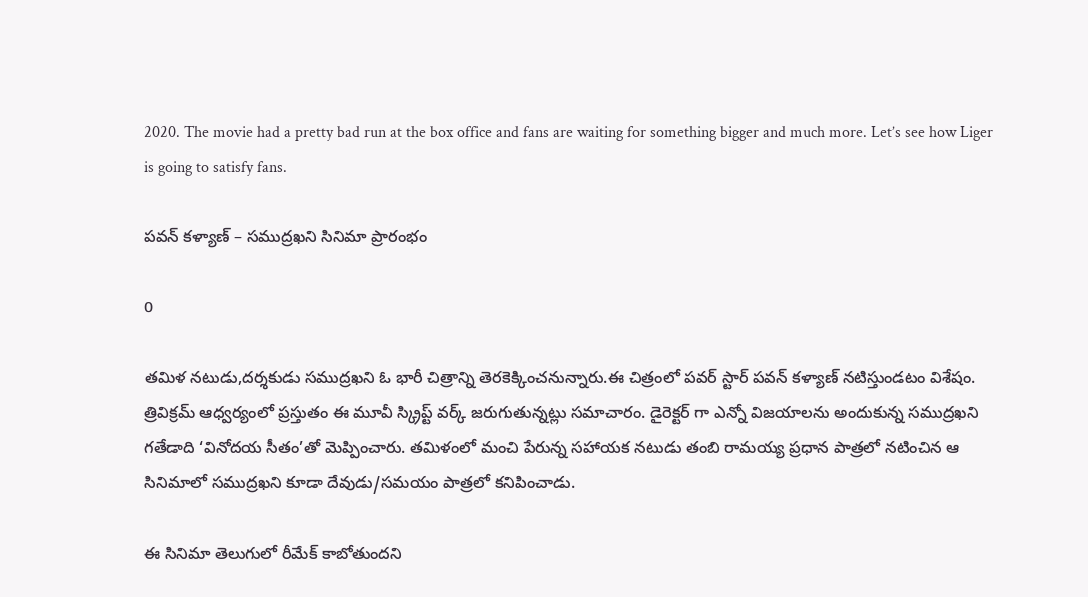2020. The movie had a pretty bad run at the box office and fans are waiting for something bigger and much more. Let’s see how Liger is going to satisfy fans.

పవన్ కళ్యాణ్ – సముద్రఖని సినిమా ప్రారంభం

0

తమిళ న‌టుడు,ద‌ర్శ‌కుడు స‌ముద్ర‌ఖ‌ని ఓ భారీ చిత్రాన్ని తెర‌కెక్కించ‌నున్నారు.ఈ చిత్రంలో పవర్ స్టార్ పవన్ కళ్యాణ్ నటిస్తుండటం విశేషం. త్రివిక్రమ్ ఆధ్వర్యంలో ప్రస్తుతం ఈ మూవీ స్క్రిప్ట్ వర్క్ జరుగుతున్నట్లు సమాచారం. డైరెక్టర్ గా ఎన్నో విజయాలను అందుకున్న సముద్రఖని గతేడాది ‘వినోదయ సీతం’తో మెప్పించారు. తమిళంలో మంచి పేరున్న సహాయక నటుడు తంబి రామయ్య ప్రధాన పాత్రలో నటించిన ఆ సినిమాలో సముద్రఖని కూడా దేవుడు/సమయం పాత్రలో కనిపించాడు.

ఈ సినిమా తెలుగులో రీమేక్ కాబోతుందని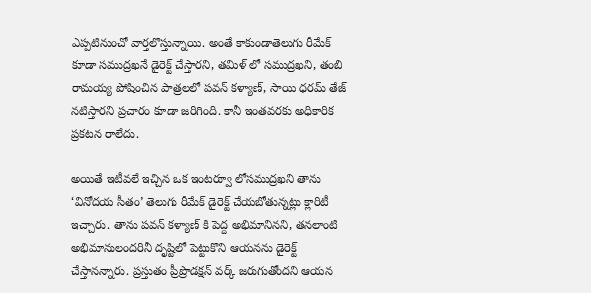ఎప్పటినుంచో వార్తలొస్తున్నాయి. అంతే కాకుండాతెలుగు రీమేక్ కూడా సముద్రఖనే డైరెక్ట్ చేస్తారని, తమిళ్ లో సముద్రఖని, తంబి రామయ్య పోషించిన పాత్రలలో పవన్ కళ్యాణ్, సాయి ధరమ్ తేజ్ నటిస్తారని ప్రచారం కూడా జరిగింది. కానీ ఇంతవరకు అధికారిక ప్రకటన రాలేదు.

అయితే ఇటీవలే ఇచ్చిన ఒక ఇంటర్వూ లోసముద్రఖని తాను ‘వినోదయ సీతం’ తెలుగు రీమేక్ డైరెక్ట్ చేయబోతున్నట్లు క్లారిటీ ఇచ్చారు. తాను పవన్ కళ్యాణ్ కి పెద్ద అభిమానినని, తనలాంటి అభిమానులందరినీ దృష్టిలో పెట్టుకొని ఆయనను డైరెక్ట్ చేస్తానన్నారు. ప్రస్తుతం ప్రీప్రొడక్షన్ వర్క్ జరుగుతోందని ఆయన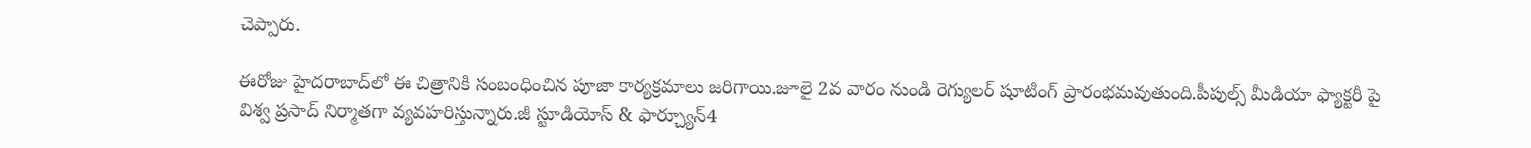చెప్పారు.

ఈరోజు హైదరాబాద్‌లో ఈ చిత్రానికి సంబంధించిన పూజా కార్యక్రమాలు జరిగాయి.జూలై 2వ వారం నుండి రెగ్యులర్ షూటింగ్ ప్రారంభమవుతుంది.పీపుల్స్ మీడియా ఫ్యాక్టరీ పై విశ్వ ప్రసాద్ నిర్మాతగా వ్యవహరిస్తున్నారు.జీ స్టూడియోస్ & ఫార్చ్యూన్4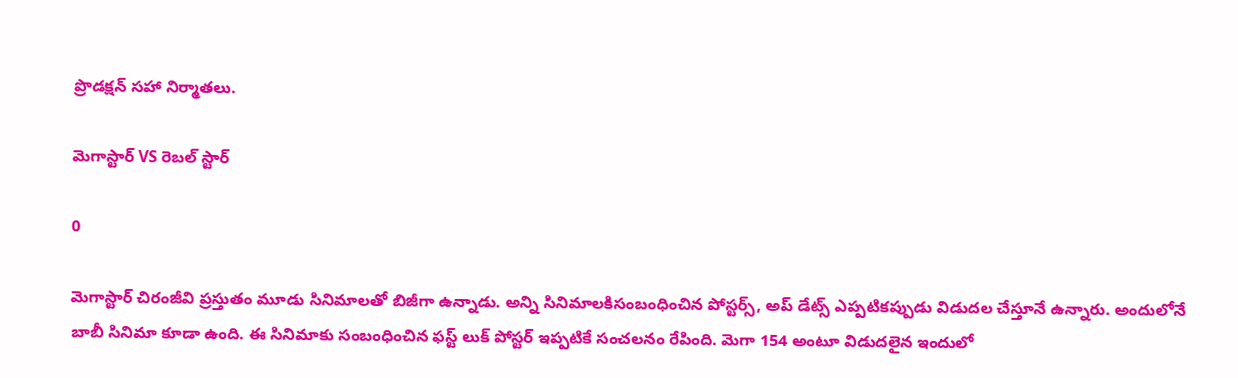ప్రొడక్షన్ సహా నిర్మాతలు.

మెగాస్టార్ VS రెబల్ స్టార్

0

మెగాస్టార్ చిరంజీవి ప్రస్తుతం మూడు సినిమాలతో బిజీగా ఉన్నాడు. అన్ని సినిమాలకిసంబంధించిన పోస్టర్స్, అప్ డేట్స్ ఎప్పటికప్పుడు విడుదల చేస్తూనే ఉన్నారు. అందులోనే బాబీ సినిమా కూడా ఉంది. ఈ సినిమాకు సంబంధించిన ఫస్ట్ లుక్ పోస్టర్ ఇప్పటికే సంచలనం రేపింది. మెగా 154 అంటూ విడుదలైన ఇందులో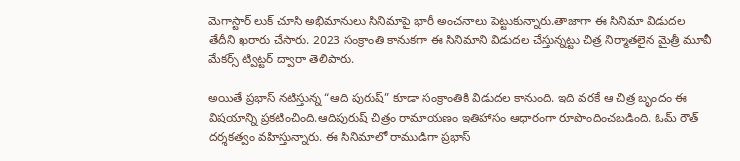మెగాస్టార్ లుక్ చూసి అభిమానులు సినిమాపై భారీ అంచనాలు పెట్టుకున్నారు.తాజాగా ఈ సినిమా విడుదల తేదీని ఖరారు చేసారు. 2023 సంక్రాంతి కానుకగా ఈ సినిమాని విడుదల చేస్తున్నట్టు చిత్ర నిర్మాతలైన మైత్రీ మూవీ మేకర్స్ ట్విట్టర్ ద్వారా తెలిపారు.

అయితే ప్రభాస్ నటిస్తున్న “ఆది పురుష్” కూడా సంక్రాంతికి విడుదల కానుంది. ఇది వరకే ఆ చిత్ర బృందం ఈ విషయాన్ని ప్రకటించింది.ఆదిపురుష్ చిత్రం రామాయణం ఇతిహాసం ఆధారంగా రూపొందించబడింది. ఓమ్ రౌత్ దర్శకత్వం వహిస్తున్నారు. ఈ సినిమాలో రాముడిగా ప్రభాస్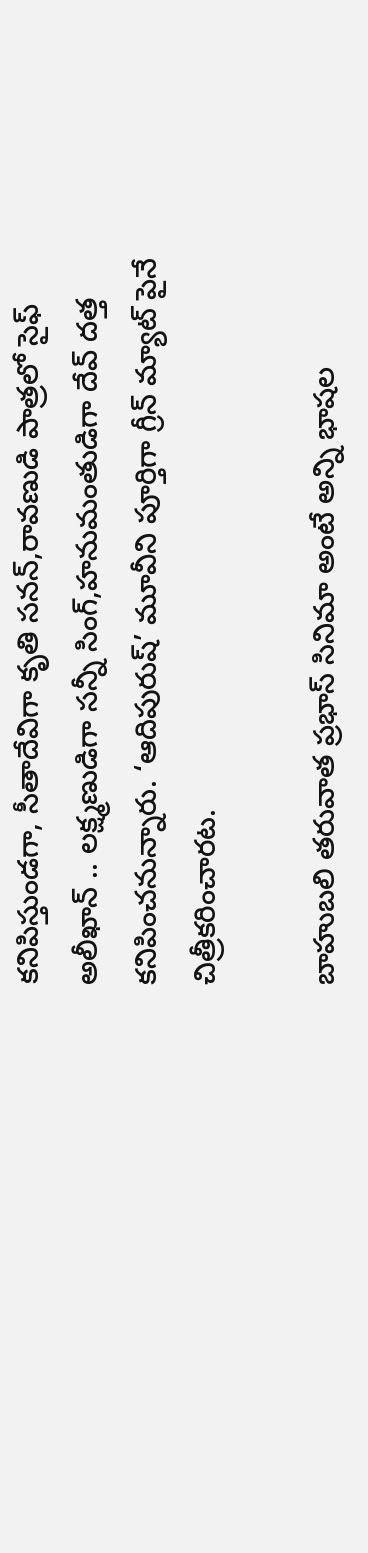కనిపిస్తుండగా, సీతాదేవిగా కృతి సనన్,రావణుడి పాత్రలో సైఫ్ అలీఖాన్ .. లక్ష్మణుడిగా సన్నీ సింగ్,హనుమంతుడిగా దేవ్ దత్త కనిపించనున్నారు. ‘ఆదిపురుష్’ మూవీని పూర్తిగా గ్రీన్‌ మ్యాట్ పైనే చిత్రీకరించారట.

బాహుబలి తరువాత ప్రభాస్ సినిమా అంటే అన్ని భాషల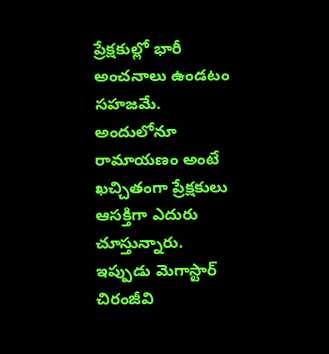ప్రేక్షకుల్లో భారీ అంచనాలు ఉండటం సహజమే. అందులోనూ రామాయణం అంటే ఖచ్చితంగా ప్రేక్షకులు ఆసక్తిగా ఎదురు చూస్తున్నారు. ఇప్పుడు మెగాస్టార్ చిరంజీవి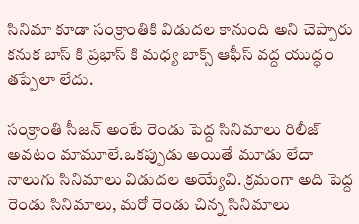సినిమా కూడా సంక్రాంతికి విడుదల కానుంది అని చెప్పారు కనుక బాస్ కి ప్రభాస్ కి మధ్య బాక్స్ ఆఫీస్ వద్ద యుద్ధం తప్పేలా లేదు.

సంక్రాంతి సీజన్ అంటే రెండు పెద్ద సినిమాలు రిలీజ్ అవటం మామూలే.ఒకప్పుడు అయితే మూడు లేదా నాలుగు సినిమాలు విడుదల అయ్యేవి. క్రమంగా అది పెద్ద రెండు సినిమాలు, మరో రెండు చిన్న సినిమాలు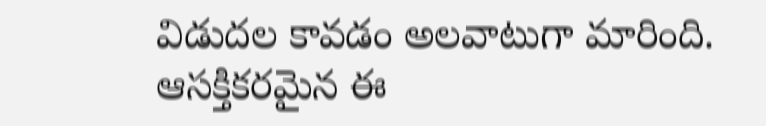విడుదల కావడం అలవాటుగా మారింది. ఆసక్తికరమైన ఈ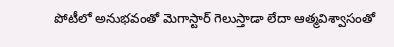పోటీలో అనుభవంతో మెగాస్టార్ గెలుస్తాడా లేదా ఆత్మవిశ్వాసంతో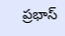ప్రభాస్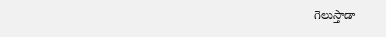గెలుస్తాడా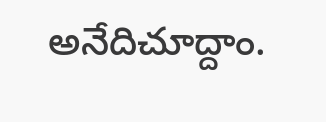అనేదిచూద్దాం.